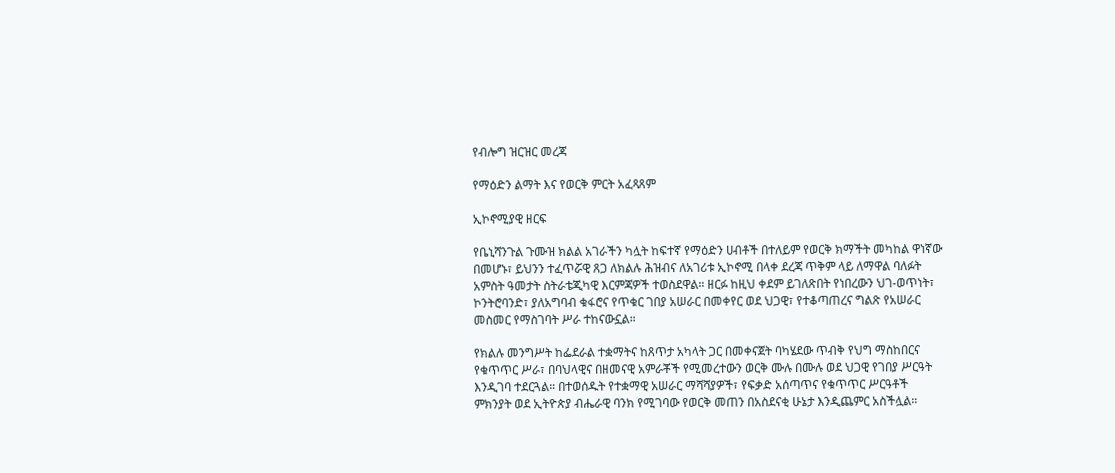የብሎግ ዝርዝር መረጃ

የማዕድን ልማት እና የወርቅ ምርት አፈጻጸም

ኢኮኖሚያዊ ዘርፍ

የቤኒሻንጉል ጉሙዝ ክልል አገራችን ካሏት ከፍተኛ የማዕድን ሀብቶች በተለይም የወርቅ ክማችት መካከል ዋነኛው በመሆኑ፣ ይህንን ተፈጥሯዊ ጸጋ ለክልሉ ሕዝብና ለአገሪቱ ኢኮኖሚ በላቀ ደረጃ ጥቅም ላይ ለማዋል ባለፉት አምስት ዓመታት ስትራቴጂካዊ እርምጃዎች ተወስደዋል። ዘርፉ ከዚህ ቀደም ይገለጽበት የነበረውን ህገ-ወጥነት፣ ኮንትሮባንድ፣ ያለአግባብ ቁፋሮና የጥቁር ገበያ አሠራር በመቀየር ወደ ህጋዊ፣ የተቆጣጠረና ግልጽ የአሠራር መስመር የማስገባት ሥራ ተከናውኗል።

የክልሉ መንግሥት ከፌደራል ተቋማትና ከጸጥታ አካላት ጋር በመቀናጀት ባካሄደው ጥብቅ የህግ ማስከበርና የቁጥጥር ሥራ፣ በባህላዊና በዘመናዊ አምራቾች የሚመረተውን ወርቅ ሙሉ በሙሉ ወደ ህጋዊ የገበያ ሥርዓት እንዲገባ ተደርጓል። በተወሰዱት የተቋማዊ አሠራር ማሻሻያዎች፣ የፍቃድ አሰጣጥና የቁጥጥር ሥርዓቶች ምክንያት ወደ ኢትዮጵያ ብሔራዊ ባንክ የሚገባው የወርቅ መጠን በአስደናቂ ሁኔታ እንዲጨምር አስችሏል።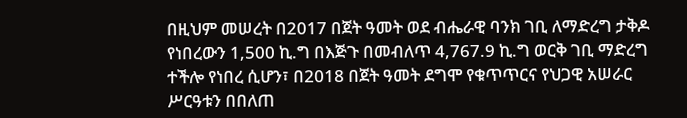በዚህም መሠረት በ2017 በጀት ዓመት ወደ ብሔራዊ ባንክ ገቢ ለማድረግ ታቅዶ የነበረውን 1,500 ኪ.ግ በእጅጉ በመብለጥ 4,767.9 ኪ.ግ ወርቅ ገቢ ማድረግ ተችሎ የነበረ ሲሆን፣ በ2018 በጀት ዓመት ደግሞ የቁጥጥርና የህጋዊ አሠራር ሥርዓቱን በበለጠ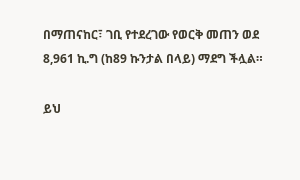በማጠናከር፣ ገቢ የተደረገው የወርቅ መጠን ወደ 8,961 ኪ.ግ (ከ89 ኩንታል በላይ) ማደግ ችሏል።

ይህ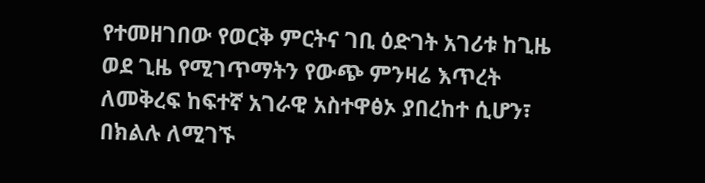የተመዘገበው የወርቅ ምርትና ገቢ ዕድገት አገሪቱ ከጊዜ ወደ ጊዜ የሚገጥማትን የውጭ ምንዛሬ እጥረት ለመቅረፍ ከፍተኛ አገራዊ አስተዋፅኦ ያበረከተ ሲሆን፣ በክልሉ ለሚገኙ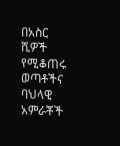በአስር ሺዎች የሚቆጠሩ ወጣቶችና ባህላዊ አምራቾች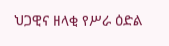ህጋዊና ዘላቂ የሥራ ዕድል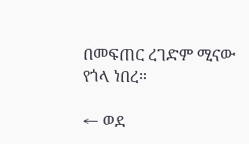በመፍጠር ረገድም ሚናው የጎላ ነበረ።

← ወደ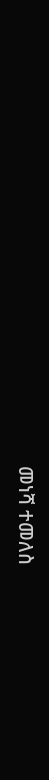መነሻ ተመለስ